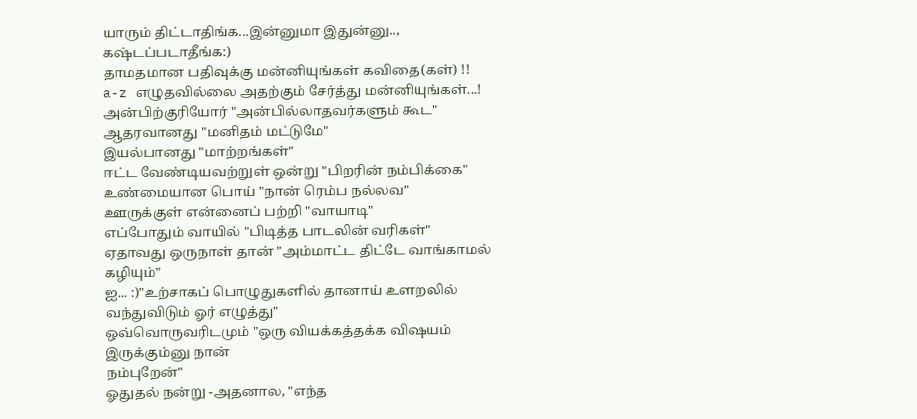யாரும் திட்டாதிங்க...இன்னுமா இதுன்னு.., கஷ்டப்படாதீங்க:)
தாமதமான பதிவுக்கு மன்னியுங்கள் கவிதை(கள்) !!
a-z எழுதவில்லை அதற்கும் சேர்த்து மன்னியுங்கள்...!
அன்பிற்குரியோர் "அன்பில்லாதவர்களும் கூட"
ஆதரவானது "மனிதம் மட்டுமே"
இயல்பானது "மாற்றங்கள்"
ஈட்ட வேண்டியவற்றுள் ஒன்று "பிறரின் நம்பிக்கை"
உண்மையான பொய் "நான் ரெம்ப நல்லவ"
ஊருக்குள் என்னைப் பற்றி "வாயாடி"
எப்போதும் வாயில் "பிடித்த பாடலின் வரிகள்"
ஏதாவது ஒருநாள் தான் "அம்மாட்ட திட்டே வாங்காமல் கழியும்"
ஐ... :)"உற்சாகப் பொழுதுகளில் தானாய் உளறலில் வந்துவிடும் ஓர் எழுத்து"
ஒவ்வொருவரிடமும் "ஒரு வியக்கத்தக்க விஷயம் இருக்கும்னு நான்
நம்புறேன்"
ஓதுதல் நன்று -அதனால, "எந்த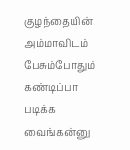குழந்தையின் அம்மாவிடம் பேசும்போதும் கண்டிப்பா படிக்க வைங்கன்னு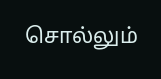சொல்லும்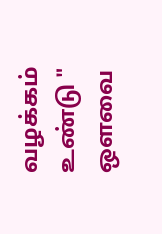வழக்கம் உண்டு "
ஒளவை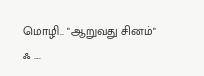மொழி.. "ஆறுவது சினம்"
ஃ ....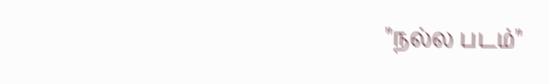"நல்ல படம்"